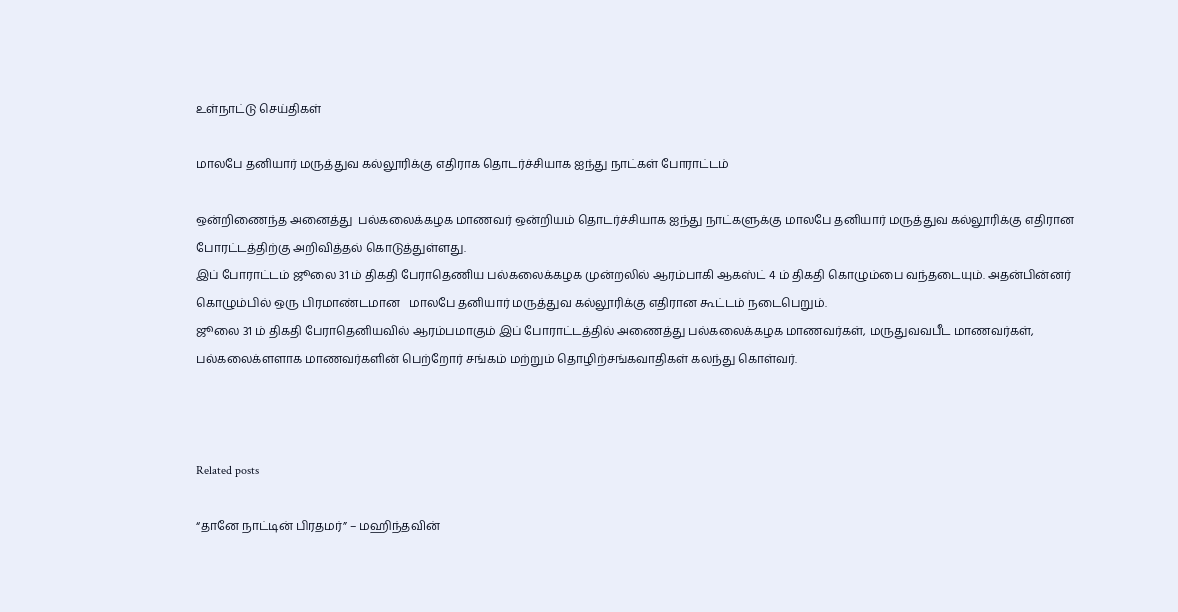உள்நாட்டு செய்திகள்

மாலபே தனியார் மருத்துவ கல்லூரிக்கு எதிராக தொடர்ச்சியாக ஐந்து நாட்கள் போராட்டம்

ஒன்றிணைந்த அனைத்து  பல்கலைக்கழக மாணவர் ஒன்றியம் தொடர்ச்சியாக ஐந்து நாட்களுக்கு மாலபே தனியார் மருத்துவ கல்லூரிக்கு எதிரான போரட்டத்திற்கு அறிவித்தல் கொடுத்துள்ளது.
இப் போராட்டம் ஜூலை 31 ம் திகதி பேராதெணிய பல்கலைக்கழக முன்றலில் ஆரம்பாகி ஆகஸ்ட் 4 ம் திகதி கொழும்பை வந்தடையும். அதன்பின்னர் கொழும்பில் ஒரு பிரமாண்டமான   மாலபே தனியார் மருத்துவ கல்லூரிக்கு எதிரான கூட்டம் நடைபெறும்.
ஜூலை 31 ம் திகதி பேராதெனியவில் ஆரம்பமாகும் இப் போராட்டத்தில் அணைத்து பல்கலைக்கழக மாணவர்கள், மருதுவவபீட மாணவர்கள், பல்கலைக்ளளாக மாணவர்களின் பெற்றோர் சங்கம் மற்றும் தொழிற்சங்கவாதிகள் கலந்து கொள்வர்.



Related posts

“தானே நாட்டின் பிரதமர்” – மஹிந்தவின்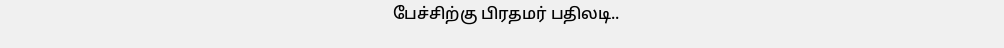பேச்சிற்கு பிரதமர் பதிலடி..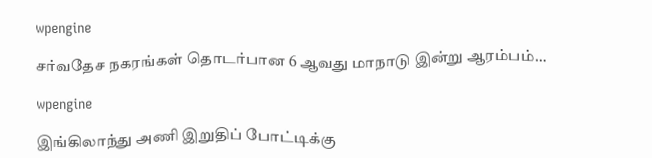wpengine

சர்வதேச நகரங்கள் தொடர்பான 6 ஆவது மாநாடு இன்று ஆரம்பம்…

wpengine

இங்கிலாந்து அணி இறுதிப் போட்டிக்கு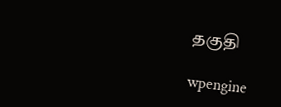தகுதி

wpengine